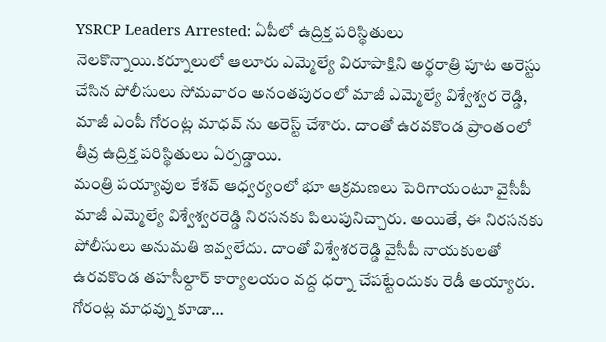YSRCP Leaders Arrested: ఏపీలో ఉద్రిక్త పరిస్థితులు నెలకొన్నాయి.కర్నూలులో ఆలూరు ఎమ్మెల్యే విరూపాక్షిని అర్థరాత్రి పూట అరెస్టు చేసిన పోలీసులు సోమవారం అనంతపురంలో మాజీ ఎమ్మెల్యే విశ్వేశ్వర రెడ్డి, మాజీ ఎంపీ గోరంట్ల మాధవ్ ను అరెస్ట్ చేశారు. దాంతో ఉరవకొండ ప్రాంతంలో తీవ్ర ఉద్రిక్త పరిస్థితులు ఏర్పడ్డాయి.
మంత్రి పయ్యావుల కేశవ్ ఆధ్వర్యంలో భూ ఆక్రమణలు పెరిగాయంటూ వైసీపీ మాజీ ఎమ్మెల్యే విశ్వేశ్వరరెడ్డి నిరసనకు పిలుపునిచ్చారు. అయితే, ఈ నిరసనకు పోలీసులు అనుమతి ఇవ్వలేదు. దాంతో విశ్వేశరరెడ్డి వైసీపీ నాయకులతో ఉరవకొండ తహసీల్దార్ కార్యాలయం వద్ద ధర్నా చేపట్టేందుకు రెడీ అయ్యారు.
గోరంట్ల మాధవ్ను కూడా…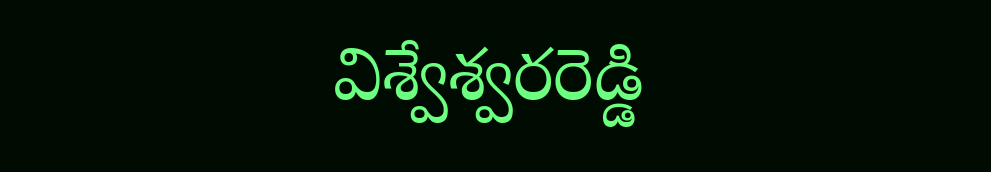విశ్వేశ్వరరెడ్డి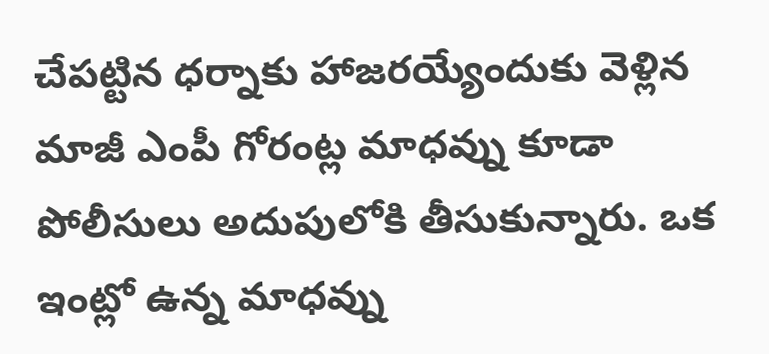చేపట్టిన ధర్నాకు హాజరయ్యేందుకు వెళ్లిన మాజీ ఎంపీ గోరంట్ల మాధవ్ను కూడా పోలీసులు అదుపులోకి తీసుకున్నారు. ఒక ఇంట్లో ఉన్న మాధవ్ను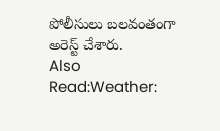పోలీసులు బలవంతంగా అరెస్ట్ చేశారు.
Also Read:Weather: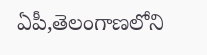ఏపీ,తెలంగాణలోని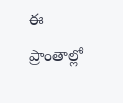ఈ ప్రాంతాల్లో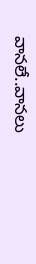వానలే..వానలు